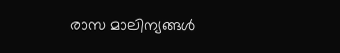രാസ മാലിന്യങ്ങൾ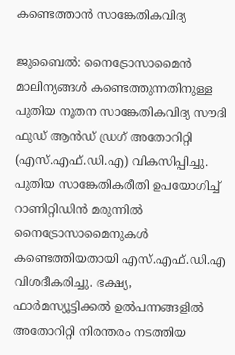കണ്ടെത്താൻ സാങ്കേതികവിദ്യ

ജുബൈൽ: നൈട്രോസാമൈൻ മാലിന്യങ്ങൾ കണ്ടെത്തുന്നതിനുള്ള പുതിയ നൂതന സാങ്കേതികവിദ്യ സൗദി ഫുഡ് ആൻഡ് ഡ്രഗ് അതോറിറ്റി (എസ്.എഫ്.ഡി.എ) വികസിപ്പിച്ചു. പുതിയ സാങ്കേതികരീതി ഉപയോഗിച്ച് റാണിറ്റിഡിൻ മരുന്നിൽ നൈട്രോസാമൈനുകൾ കണ്ടെത്തിയതായി എസ്.എഫ്.ഡി.എ വിശദീകരിച്ചു. ഭക്ഷ്യ, ഫാർമസ്യൂട്ടിക്കൽ ഉൽപന്നങ്ങളിൽ അതോറിറ്റി നിരന്തരം നടത്തിയ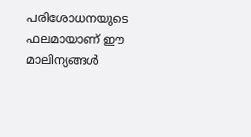പരിശോധനയുടെ ഫലമായാണ് ഈ മാലിന്യങ്ങൾ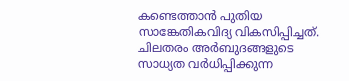കണ്ടെത്താൻ പുതിയ സാങ്കേതികവിദ്യ വികസിപ്പിച്ചത്. ചിലതരം അർബുദങ്ങളുടെ സാധ്യത വർധിപ്പിക്കുന്ന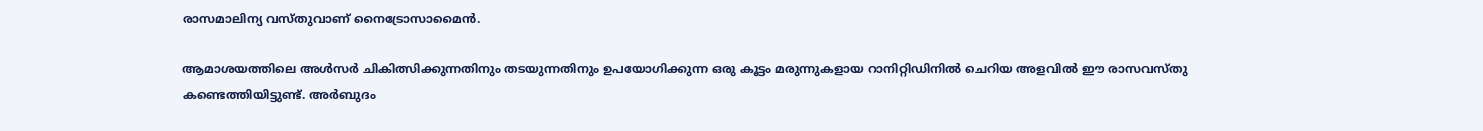രാസമാലിന്യ വസ്തുവാണ് നൈട്രോസാമൈൻ.

ആമാശയത്തിലെ അൾസർ ചികിത്സിക്കുന്നതിനും തടയുന്നതിനും ഉപയോഗിക്കുന്ന ഒരു കൂട്ടം മരുന്നുകളായ റാനിറ്റിഡിനിൽ ചെറിയ അളവിൽ ഈ രാസവസ്തു കണ്ടെത്തിയിട്ടുണ്ട്. അർബുദം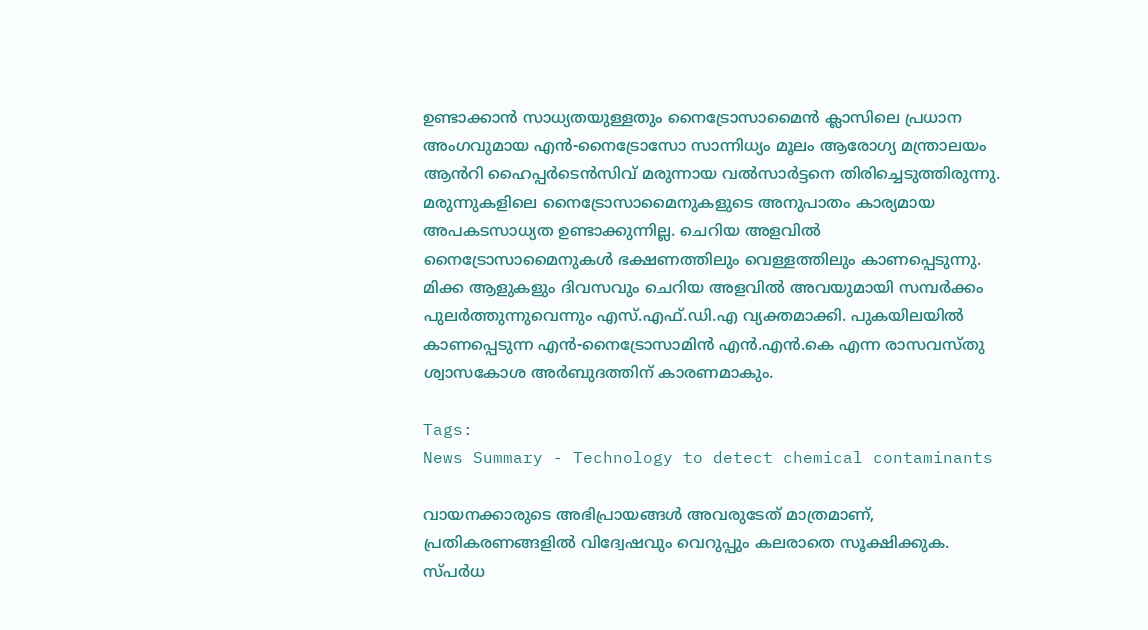ഉണ്ടാക്കാൻ സാധ്യതയുള്ളതും നൈട്രോസാമൈൻ ക്ലാസിലെ പ്രധാന അംഗവുമായ എൻ-നൈട്രോസോ സാന്നിധ്യം മൂലം ആരോഗ്യ മന്ത്രാലയം ആൻറി ഹൈപ്പർടെൻസിവ് മരുന്നായ വൽസാർട്ടനെ തിരിച്ചെടുത്തിരുന്നു. മരുന്നുകളിലെ നൈട്രോസാമൈനുകളുടെ അനുപാതം കാര്യമായ അപകടസാധ്യത ഉണ്ടാക്കുന്നില്ല. ചെറിയ അളവിൽ നൈട്രോസാമൈനുകൾ ഭക്ഷണത്തിലും വെള്ളത്തിലും കാണപ്പെടുന്നു. മിക്ക ആളുകളും ദിവസവും ചെറിയ അളവിൽ അവയുമായി സമ്പർക്കം പുലർത്തുന്നുവെന്നും എസ്.എഫ്.ഡി.എ വ്യക്തമാക്കി. പുകയിലയില്‍ കാണപ്പെടുന്ന എന്‍-നൈട്രോസാമിന്‍ എന്‍.എൻ.കെ എന്ന രാസവസ്തു ശ്വാസകോശ അര്‍ബുദത്തിന് കാരണമാകും.

Tags:
News Summary - Technology to detect chemical contaminants

വായനക്കാരുടെ അഭിപ്രായങ്ങള്‍ അവരുടേത് മാത്രമാണ്, പ്രതികരണങ്ങളിൽ വിദ്വേഷവും വെറുപ്പും കലരാതെ സൂക്ഷിക്കുക. സ്പർധ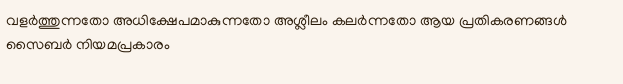വളർത്തുന്നതോ അധിക്ഷേപമാകുന്നതോ അശ്ലീലം കലർന്നതോ ആയ പ്രതികരണങ്ങൾ സൈബർ നിയമപ്രകാരം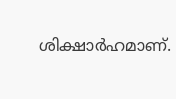ശിക്ഷാർഹമാണ്.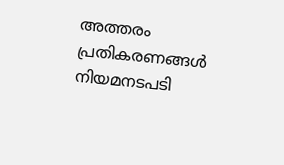അത്തരം പ്രതികരണങ്ങൾ നിയമനടപടി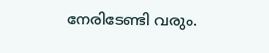നേരിടേണ്ടി വരും.